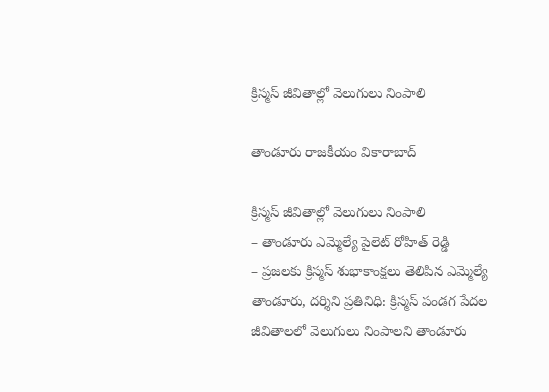క్రిస్మస్ జీవితాల్లో వెలుగులు నింపాలి

తాండూరు రాజకీయం వికారాబాద్

క్రిస్మస్ జీవితాల్లో వెలుగులు నింపాలి
– తాండూరు ఎమ్మెల్యే పైలెట్ రోహిత్ రెడ్డి
– ప్రజలకు క్రిస్మస్ శుభాకాంక్షలు తెలిపిన ఎమ్మెల్యే
తాండూరు, దర్శిని ప్రతినిధి: క్రిస్మస్ పండగ పేదల జీవితాలలో వెలుగులు నింపాలని తాండూరు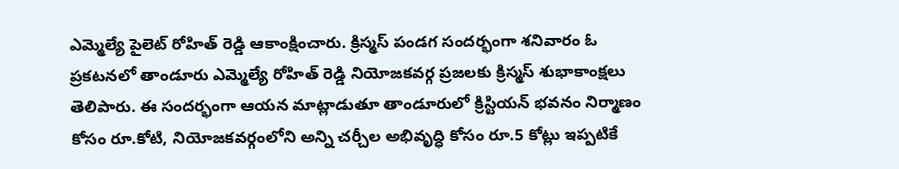ఎమ్మెల్యే పైలెట్ రోహిత్ రెడ్డి ఆకాంక్షించారు. క్రిస్మస్ పండగ సందర్భంగా శనివారం ఓ ప్రకటనలో తాండూరు ఎమ్మెల్యే రోహిత్ రెడ్డి నియోజకవర్గ ప్రజలకు క్రిస్మస్ శుభాకాంక్షలు తెలిపారు. ఈ సందర్భంగా ఆయన మాట్లాడుతూ తాండూరులో క్రిస్టియన్ భవనం నిర్మాణం కోసం రూ.కోటి, నియోజకవర్గంలోని అన్ని చర్చీల అభివృద్ధి కోసం రూ.5 కోట్లు ఇప్పటికే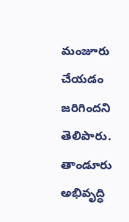మంజూరు చేయడం జరిగిందని తెలిపారు. తాండూరు అభివృద్ధి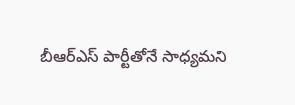బీఆర్ఎస్ పార్టీతోనే సాధ్యమని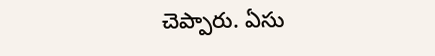చెప్పారు. ఏసు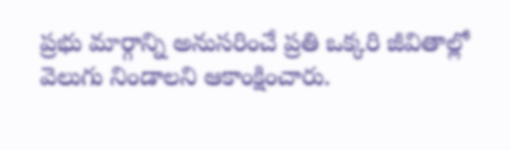ప్రభు మార్గాన్ని అనుసరించే ప్రతి ఒక్కరి జీవితాల్లో వెలుగు నిండాలని ఆకాంక్షించారు.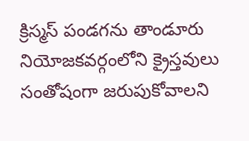క్రిస్మస్ పండగను తాండూరు నియోజకవర్గంలోని క్రైస్తవులు సంతోషంగా జరుపుకోవాలని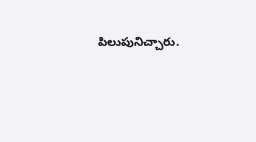పిలుపునిచ్చారు.